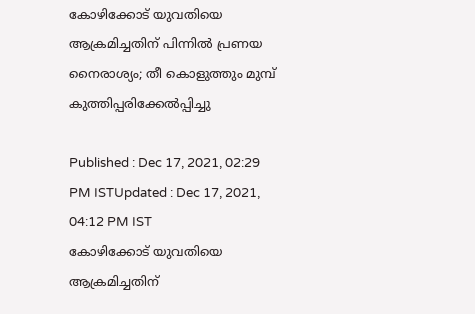കോഴിക്കോട് യുവതിയെ ആക്രമിച്ചതിന് പിന്നില്‍ പ്രണയ നൈരാശ്യം; തീ കൊളുത്തും മുമ്പ് കുത്തിപ്പരിക്കേല്‍പ്പിച്ചു

Published : Dec 17, 2021, 02:29 PM ISTUpdated : Dec 17, 2021, 04:12 PM IST
കോഴിക്കോട് യുവതിയെ ആക്രമിച്ചതിന്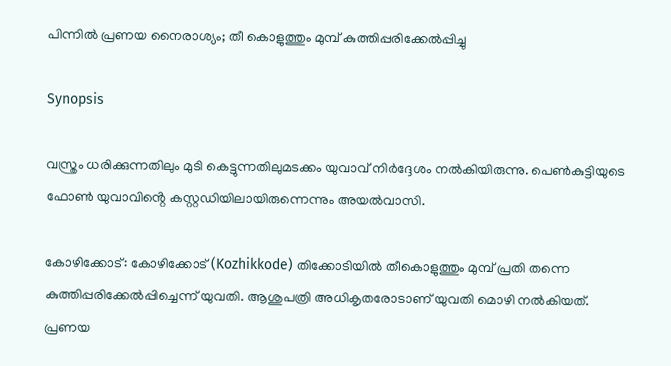പിന്നില്‍ പ്രണയ നൈരാശ്യം; തീ കൊളുത്തും മുമ്പ് കുത്തിപ്പരിക്കേല്‍പ്പിച്ചു

Synopsis

വസ്ത്രം ധരിക്കുന്നതിലും മുടി കെട്ടുന്നതിലുമടക്കം യുവാവ് നിർദ്ദേശം നൽകിയിരുന്നു. പെൺകുട്ടിയുടെ ഫോൺ യുവാവിൻ്റെ കസ്റ്റഡിയിലായിരുന്നെന്നും അയൽവാസി.

കോഴിക്കോട്: കോഴിക്കോട് (Kozhikkode) തിക്കോടിയില്‍ തീകൊളുത്തും മുമ്പ് പ്രതി തന്നെ കുത്തിപ്പരിക്കേല്‍പ്പിച്ചെന്ന് യുവതി. ആശുപത്രി അധികൃതരോടാണ് യുവതി മൊഴി നൽകിയത്. പ്രണയ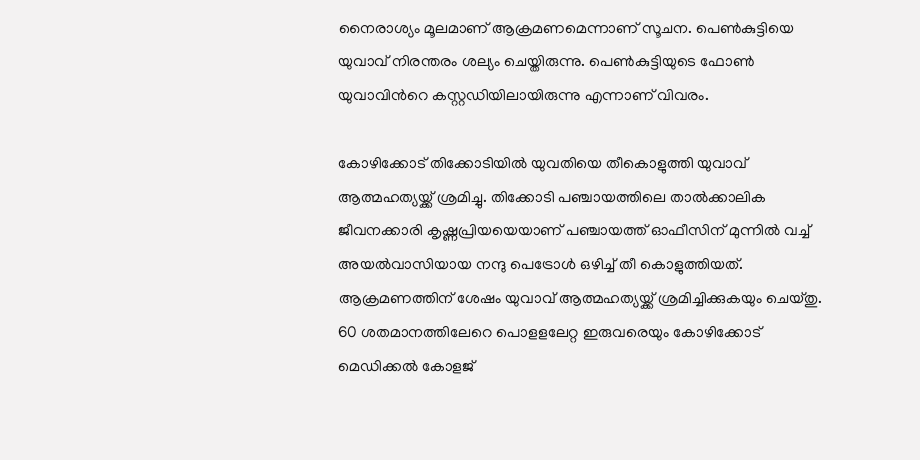നൈരാശ്യം മൂലമാണ് ആക്രമണമെന്നാണ് സൂചന. പെൺകുട്ടിയെ യുവാവ് നിരന്തരം ശല്യം ചെയ്തിരുന്നു. പെൺകുട്ടിയുടെ ഫോൺ യുവാവിന്‍റെ കസ്റ്റഡിയിലായിരുന്നു എന്നാണ് വിവരം.

കോഴിക്കോട് തിക്കോടിയില്‍ യുവതിയെ തീകൊളുത്തി യുവാവ് ആത്മഹത്യയ്ക്ക് ശ്രമിച്ചു. തിക്കോടി പഞ്ചായത്തിലെ താല്‍ക്കാലിക ജീവനക്കാരി കൃഷ്ണപ്രിയയെയാണ് പഞ്ചായത്ത് ഓഫീസിന് മുന്നില്‍ വച്ച് അയല്‍വാസിയായ നന്ദു പെട്രോള്‍ ഒഴിച്ച് തീ കൊളുത്തിയത്. ആക്രമണത്തിന് ശേഷം യുവാവ് ആത്മഹത്യയ്ക്ക് ശ്രമിച്ചിക്കുകയും ചെയ്തു. 60 ശതമാനത്തിലേറെ പൊളളലേറ്റ ഇരുവരെയും കോഴിക്കോട് മെഡിക്കല്‍ കോളജ്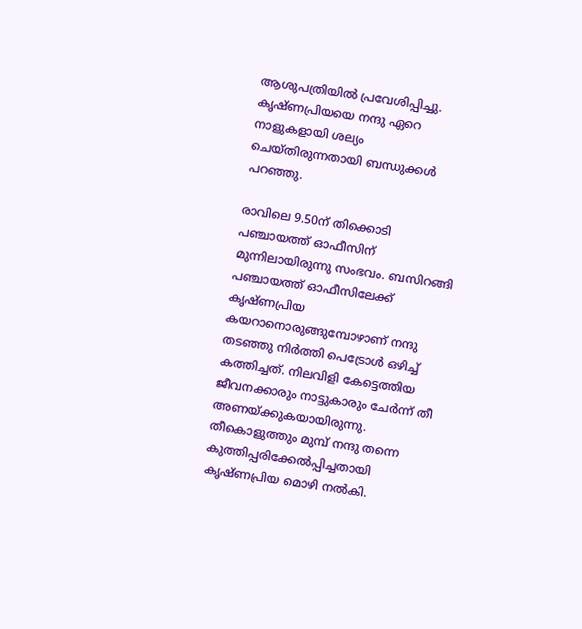ആശുപത്രിയില്‍ പ്രവേശിപ്പിച്ചു. കൃഷ്ണപ്രിയയെ നന്ദു ഏറെ നാളുകളായി ശല്യം ചെയ്തിരുന്നതായി ബന്ധുക്കള്‍ പറഞ്ഞു.

രാവിലെ 9.50ന് തിക്കൊടി പഞ്ചായത്ത് ഓഫീസിന് മുന്നിലായിരുന്നു സംഭവം. ബസിറങ്ങി പഞ്ചായത്ത് ഓഫീസിലേക്ക് കൃഷ്ണപ്രിയ കയറാനൊരുങ്ങുമ്പോഴാണ് നന്ദു തട‍ഞ്ഞു നിര്‍ത്തി പെട്രോള്‍ ഒഴിച്ച് കത്തിച്ചത്. നിലവിളി കേട്ടെത്തിയ ജീവനക്കാരും നാട്ടുകാരും ചേര്‍ന്ന് തീ അണയ്ക്കുകയായിരുന്നു. തീകൊളുത്തും മുമ്പ് നന്ദു തന്നെ കുത്തിപ്പരിക്കേല്‍പ്പിച്ചതായി കൃഷ്ണപ്രിയ മൊഴി നല്‍കി.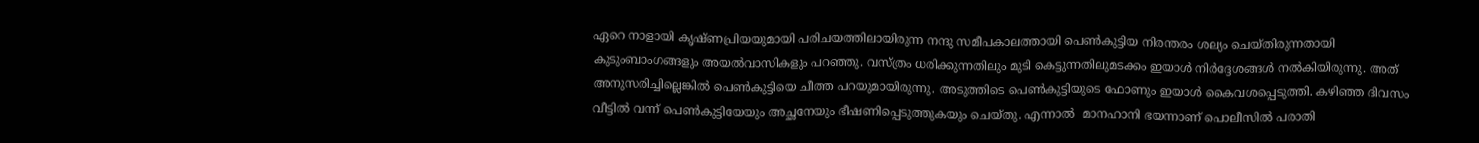ഏറെ നാളായി കൃഷ്ണപ്രിയയുമായി പരിചയത്തിലായിരുന്ന നന്ദു സമീപകാലത്തായി പെണ്‍കുട്ടിയ നിരന്തരം ശല്യം ചെയ്തിരുന്നതായി കുടുംബാംഗങ്ങളും അയല്‍വാസികളും പറ‍ഞ്ഞു. വസ്ത്രം ധരിക്കുന്നതിലും മുടി കെട്ടുന്നതിലുമടക്കം ഇയാള്‍ നിര്‍ദ്ദേശങ്ങള്‍ നല്‍കിയിരുന്നു. അത് അനുസരിച്ചില്ലെങ്കിൽ പെൺകുട്ടിയെ ചീത്ത പറയുമായിരുന്നു. അടുത്തിടെ പെണ്‍കുട്ടിയുടെ ഫോണും ഇയാള്‍ കൈവശപ്പെടുത്തി. കഴിഞ്ഞ ദിവസം വീട്ടിൽ വന്ന് പെൺകുട്ടിയേയും അച്ഛനേയും ഭീഷണിപ്പെടുത്തുകയും ചെയ്തു. എന്നാൽ  മാനഹാനി ഭയന്നാണ് പൊലീസിൽ പരാതി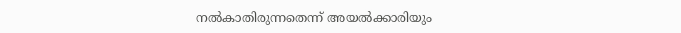നൽകാതിരുന്നതെന്ന് അയൽക്കാരിയും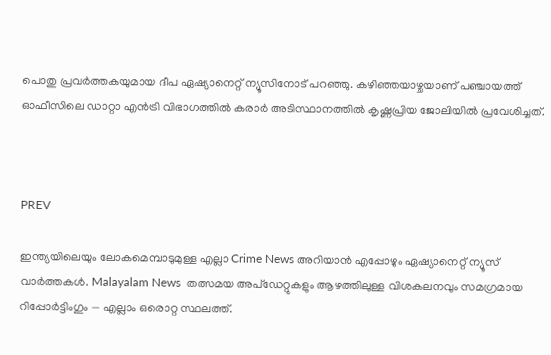പൊതു പ്രവർത്തകയുമായ ദീപ ഏഷ്യാനെറ്റ് ന്യൂസിനോട് പറ‌ഞ്ഞു. കഴിഞ്ഞയാഴ്ചയാണ് പഞ്ചായത്ത് ഓഫീസിലെ ഡാറ്റാ എന്‍ട്രി വിഭാഗത്തില്‍ കരാര്‍ അടിസ്ഥാനത്തില്‍ കൃഷ്ണപ്രിയ ജോലിയില്‍ പ്രവേശിച്ചത്.



PREV

ഇന്ത്യയിലെയും ലോകമെമ്പാടുമുള്ള എല്ലാ Crime News അറിയാൻ എപ്പോഴും ഏഷ്യാനെറ്റ് ന്യൂസ് വാർത്തകൾ. Malayalam News  തത്സമയ അപ്‌ഡേറ്റുകളും ആഴത്തിലുള്ള വിശകലനവും സമഗ്രമായ റിപ്പോർട്ടിംഗും — എല്ലാം ഒരൊറ്റ സ്ഥലത്ത്.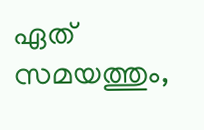ഏത് സമയത്തും,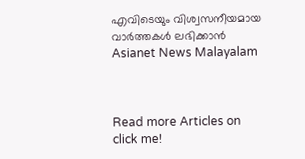എവിടെയും വിശ്വസനീയമായ വാർത്തകൾ ലഭിക്കാൻ Asianet News Malayalam



Read more Articles on
click me!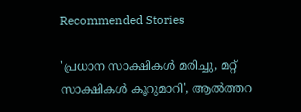Recommended Stories

'പ്രധാന സാക്ഷികൾ മരിച്ചു, മറ്റ് സാക്ഷികൾ കൂറുമാറി', ആൽത്തറ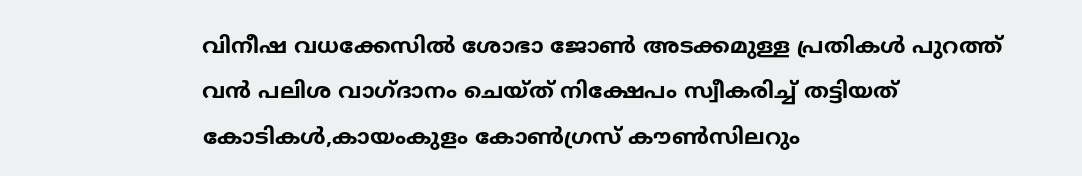വിനീഷ വധക്കേസിൽ ശോഭാ ജോൺ അടക്കമുള്ള പ്രതികൾ പുറത്ത്
വൻ പലിശ വാഗ്ദാനം ചെയ്ത് നിക്ഷേപം സ്വീകരിച്ച് തട്ടിയത് കോടികൾ,കായംകുളം കോൺഗ്രസ് കൗൺസിലറും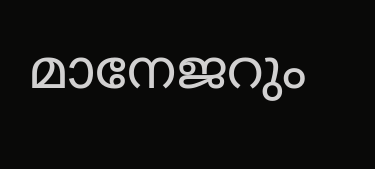മാനേജറും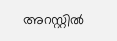അറസ്റ്റിൽ